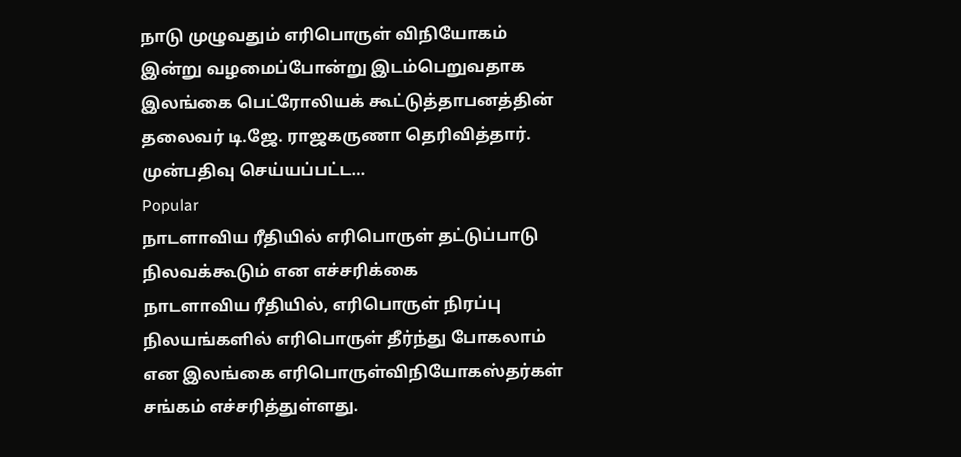நாடு முழுவதும் எரிபொருள் விநியோகம் இன்று வழமைப்போன்று இடம்பெறுவதாக இலங்கை பெட்ரோலியக் கூட்டுத்தாபனத்தின் தலைவர் டி.ஜே. ராஜகருணா தெரிவித்தார். முன்பதிவு செய்யப்பட்ட…
Popular
நாடளாவிய ரீதியில் எரிபொருள் தட்டுப்பாடு நிலவக்கூடும் என எச்சரிக்கை
நாடளாவிய ரீதியில், எரிபொருள் நிரப்பு நிலயங்களில் எரிபொருள் தீர்ந்து போகலாம் என இலங்கை எரிபொருள்விநியோகஸ்தர்கள் சங்கம் எச்சரித்துள்ளது.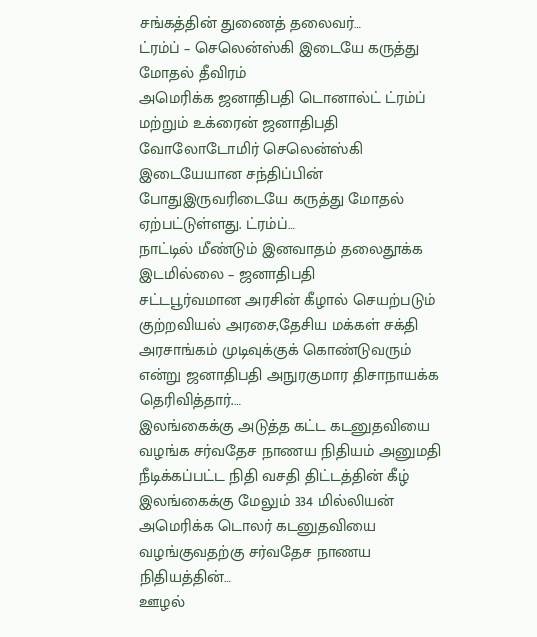சங்கத்தின் துணைத் தலைவர்…
ட்ரம்ப் – செலென்ஸ்கி இடையே கருத்து மோதல் தீவிரம்
அமெரிக்க ஜனாதிபதி டொனால்ட் ட்ரம்ப் மற்றும் உக்ரைன் ஜனாதிபதி வோலோடோமிர் செலென்ஸ்கி இடையேயான சந்திப்பின் போதுஇருவரிடையே கருத்து மோதல் ஏற்பட்டுள்ளது. ட்ரம்ப்…
நாட்டில் மீண்டும் இனவாதம் தலைதூக்க இடமில்லை – ஜனாதிபதி
சட்டபூர்வமான அரசின் கீழால் செயற்படும் குற்றவியல் அரசை,தேசிய மக்கள் சக்தி அரசாங்கம் முடிவுக்குக் கொண்டுவரும் என்று ஜனாதிபதி அநுரகுமார திசாநாயக்க தெரிவித்தார்.…
இலங்கைக்கு அடுத்த கட்ட கடனுதவியை வழங்க சர்வதேச நாணய நிதியம் அனுமதி
நீடிக்கப்பட்ட நிதி வசதி திட்டத்தின் கீழ் இலங்கைக்கு மேலும் 334 மில்லியன் அமெரிக்க டொலர் கடனுதவியை வழங்குவதற்கு சர்வதேச நாணய நிதியத்தின்…
ஊழல்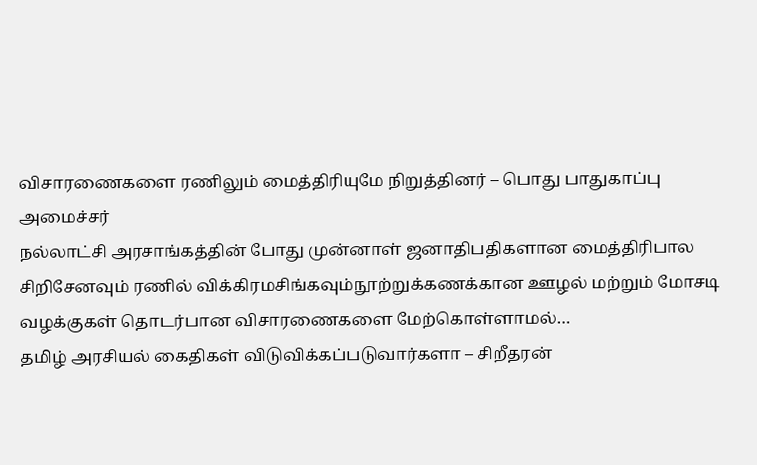விசாரணைகளை ரணிலும் மைத்திரியுமே நிறுத்தினர் – பொது பாதுகாப்பு அமைச்சர்
நல்லாட்சி அரசாங்கத்தின் போது முன்னாள் ஜனாதிபதிகளான மைத்திரிபால சிறிசேனவும் ரணில் விக்கிரமசிங்கவும்நூற்றுக்கணக்கான ஊழல் மற்றும் மோசடி வழக்குகள் தொடர்பான விசாரணைகளை மேற்கொள்ளாமல்…
தமிழ் அரசியல் கைதிகள் விடுவிக்கப்படுவார்களா – சிறீதரன்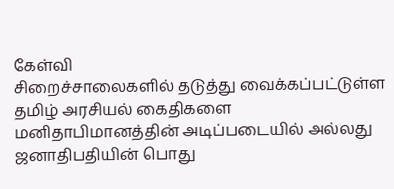கேள்வி
சிறைச்சாலைகளில் தடுத்து வைக்கப்பட்டுள்ள தமிழ் அரசியல் கைதிகளை மனிதாபிமானத்தின் அடிப்படையில் அல்லது ஜனாதிபதியின் பொது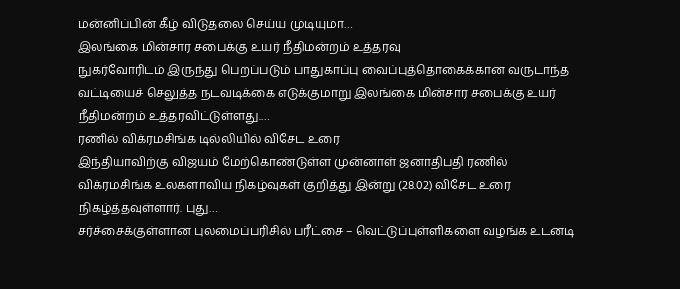மன்னிப்பின் கீழ் விடுதலை செய்ய முடியுமா…
இலங்கை மின்சார சபைக்கு உயர் நீதிமன்றம் உத்தரவு
நுகர்வோரிடம் இருந்து பெறப்படும் பாதுகாப்பு வைப்புத்தொகைக்கான வருடாந்த வட்டியைச் செலுத்த நடவடிக்கை எடுக்குமாறு இலங்கை மின்சார சபைக்கு உயர் நீதிமன்றம் உத்தரவிட்டுள்ளது.…
ரணில் விக்ரமசிங்க டில்லியில் விசேட உரை
இந்தியாவிற்கு விஜயம் மேற்கொண்டுள்ள முன்னாள் ஜனாதிபதி ரணில் விக்ரமசிங்க உலகளாவிய நிகழ்வுகள் குறித்து இன்று (28.02) விசேட உரை நிகழ்த்தவுள்ளார். புது…
சர்ச்சைக்குள்ளான புலமைப்பரிசில் பரீட்சை – வெட்டுப்புள்ளிகளை வழங்க உடனடி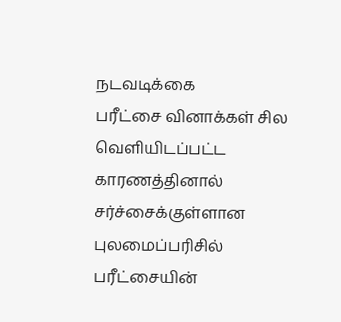நடவடிக்கை
பரீட்சை வினாக்கள் சில வெளியிடப்பட்ட காரணத்தினால் சர்ச்சைக்குள்ளான புலமைப்பரிசில் பரீட்சையின்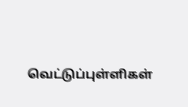வெட்டுப்புள்ளிகள்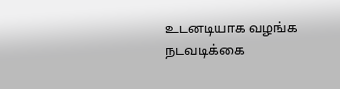உடனடியாக வழங்க நடவடிக்கை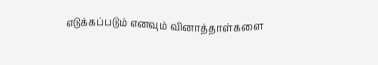எடுக்கப்படும் எனவும் வினாத்தாள்களை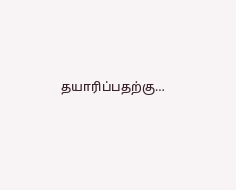தயாரிப்பதற்கு…